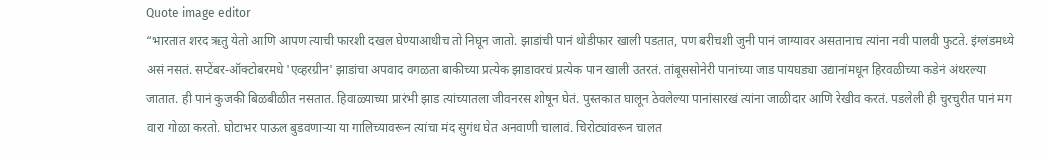Quote image editor
“भारतात शरद ऋतु येतो आणि आपण त्याची फारशी दखल घेण्याआधीच तो निघून जातो. झाडांची पानं थोडीफार खाली पडतात, पण बरीचशी जुनी पानं जाग्यावर असतानाच त्यांना नवी पालवी फुटते. इंग्लंडमध्ये असं नसतं. सप्टेंबर-ऑक्टोबरमधे 'एव्हरग्रीन' झाडांचा अपवाद वगळता बाकीच्या प्रत्येक झाडावरचं प्रत्येक पान खाली उतरतं. तांबूससोनेरी पानांच्या जाड पायघड्या उद्यानांमधून हिरवळीच्या कडेनं अंथरल्या जातात. ही पानं कुजकी बिळबीळीत नसतात. हिवाळ्याच्या प्रारंभी झाड त्यांच्यातला जीवनरस शोषून घेतं. पुस्तकात घालून ठेवलेल्या पानांसारखं त्यांना जाळीदार आणि रेखीव करतं. पडलेली ही चुरचुरीत पानं मग वारा गोळा करतो. घोटाभर पाऊल बुडवणाऱ्या या गालिच्यावरून त्यांचा मंद सुगंध घेत अनवाणी चालावं. चिरोट्यांवरून चालत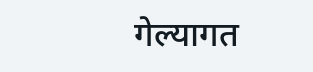गेल्यागत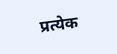प्रत्येक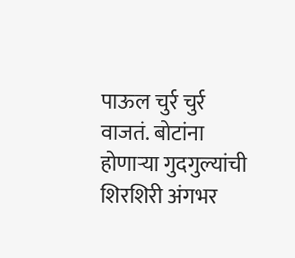पाऊल चुर्र चुर्र वाजतं. बोटांना होणाऱ्या गुदगुल्यांची शिरशिरी अंगभर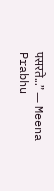पसरते...” — Meena Prabhu